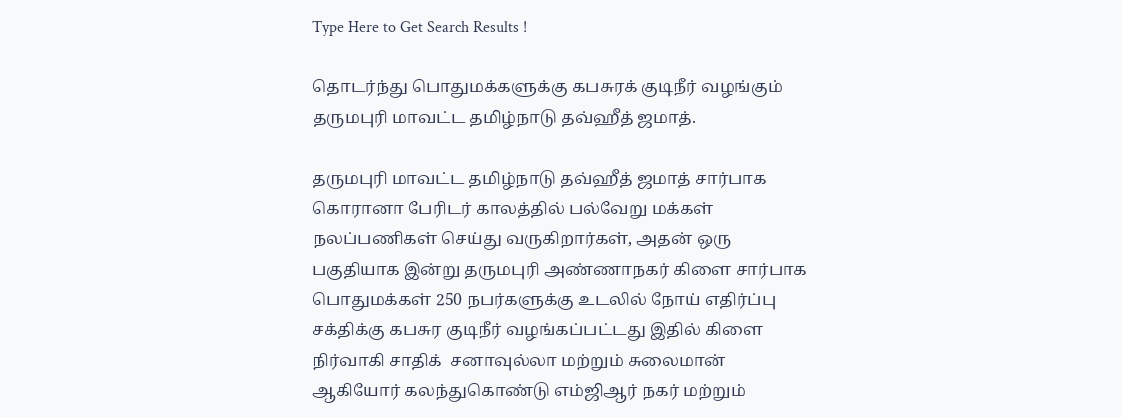Type Here to Get Search Results !

தொடர்ந்து பொதுமக்களுக்கு கபசுரக் குடிநீர் வழங்கும் தருமபுரி மாவட்ட தமிழ்நாடு தவ்ஹீத் ஜமாத்.

தருமபுரி மாவட்ட தமிழ்நாடு தவ்ஹீத் ஜமாத் சார்பாக கொரானா பேரிடர் காலத்தில் பல்வேறு மக்கள் நலப்பணிகள் செய்து வருகிறார்கள், அதன் ஒரு பகுதியாக இன்று தருமபுரி அண்ணாநகர் கிளை சார்பாக பொதுமக்கள் 250 நபர்களுக்கு உடலில் நோய் எதிர்ப்பு சக்திக்கு கபசுர குடிநீர் வழங்கப்பட்டது இதில் கிளை நிர்வாகி சாதிக்  ‌சனாவுல்லா மற்றும் சுலைமான் ஆகியோர் கலந்துகொண்டு எம்ஜிஆர் நகர் மற்றும்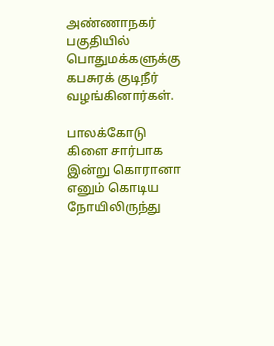அண்ணாநகர் பகுதியில் பொதுமக்களுக்கு கபசுரக் குடிநீர் வழங்கினார்கள்.

பாலக்கோடு கிளை சார்பாக இன்று கொரானா எனும் கொடிய நோயிலிருந்து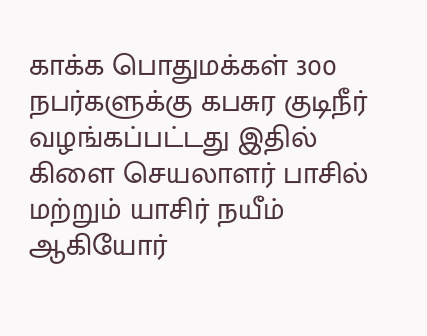காக்க பொதுமக்கள் 300 நபர்களுக்கு கபசுர குடிநீர் வழங்கப்பட்டது இதில்  கிளை செயலாளர் பாசில் மற்றும் யாசிர் நயீம் ஆகியோர்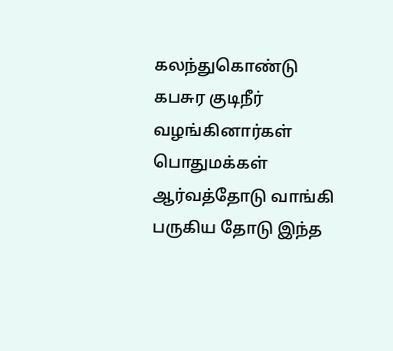கலந்துகொண்டு கபசுர குடிநீர்    வழங்கினார்கள் பொதுமக்கள் ஆர்வத்தோடு வாங்கி பருகிய தோடு இந்த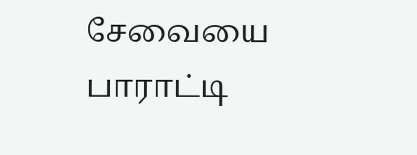சேவையை பாராட்டி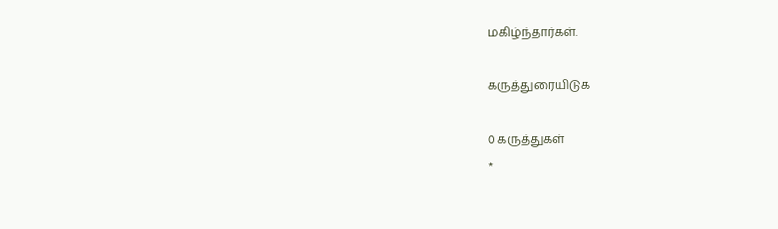மகிழ்ந்தார்கள்.

கருத்துரையிடுக

0 கருத்துகள்
*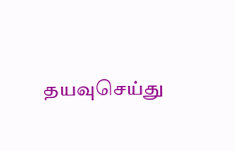தயவுசெய்து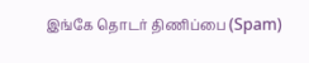இங்கே தொடர் திணிப்பை (Spam)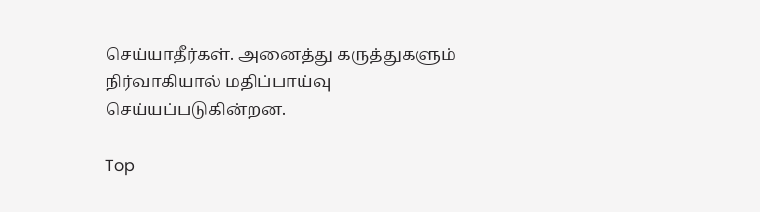செய்யாதீர்கள். அனைத்து கருத்துகளும் நிர்வாகியால் மதிப்பாய்வு செய்யப்படுகின்றன.

Top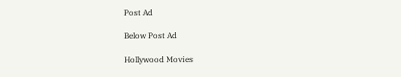Post Ad

Below Post Ad

Hollywood Movies